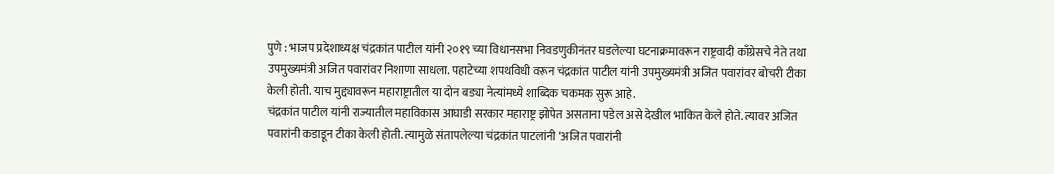पुणे : भाजप प्रदेशाध्यक्ष चंद्रकांत पाटील यांनी २०१९ च्या विधानसभा निवडणुकीनंतर घडलेल्या घटनाक्रमावरून राष्ट्रवादी काँग्रेसचे नेते तथा उपमुख्यमंत्री अजित पवारांवर निशाणा साधला. पहाटेच्या शपथविधी वरून चंद्रकांत पाटील यांनी उपमुख्यमंत्री अजित पवारांवर बोचरी टीका केली होती. याच मुद्द्यावरून महाराष्ट्रातील या दोन बड्या नेत्यांमध्ये शाब्दिक चकमक सुरू आहे.
चंद्रकांत पाटील यांनी राज्यातील महाविकास आघाडी सरकार महाराष्ट्र झोपेत असताना पडेल असे देखील भाकित केले होते. त्यावर अजित पवारांनी कडाडून टीका केली होती. त्यामुळे संतापलेल्या चंद्रकांत पाटलांनी ‘अजित पवारांनी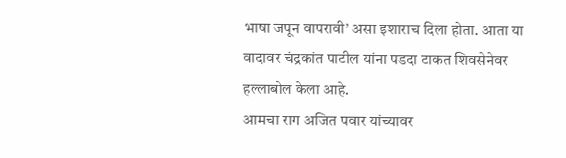भाषा जपून वापरावी’ असा इशाराच दिला होता. आता या वादावर चंद्रकांत पाटील यांना पडदा टाकत शिवसेनेवर हल्लाबोल केला आहे.
आमचा राग अजित पवार यांच्यावर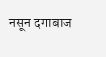नसून दगाबाज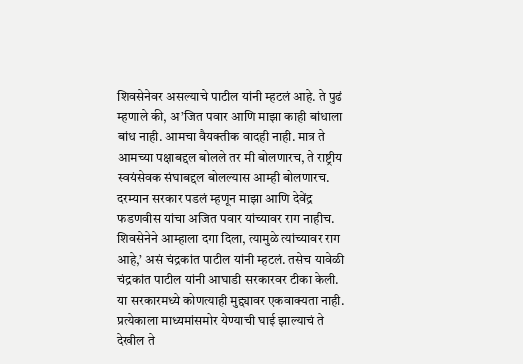शिवसेनेवर असल्याचे पाटील यांनी म्हटलं आहे. ते पुढं म्हणाले की, अ’जित पवार आणि माझा काही बांधाला बांध नाही. आमचा वैयक्तीक वादही नाही. मात्र ते आमच्या पक्षाबद्दल बोलले तर मी बोलणारच, ते राष्ट्रीय स्वयंसेवक संघाबद्दल बोलल्यास आम्ही बोलणारच. दरम्यान सरकार पडलं म्हणून माझा आणि देवेंद्र फडणवीस यांचा अजित पवार यांच्यावर राग नाहीच. शिवसेनेने आम्हाला दगा दिला, त्यामुळे त्यांच्यावर राग आहे,’ असं चंद्रकांत पाटील यांनी म्हटलं. तसेच यावेळी चंद्रकांत पाटील यांनी आघाडी सरकारवर टीका केली. या सरकारमध्ये कोणत्याही मुद्द्यावर एकवाक्यता नाही. प्रत्येकाला माध्यमांसमोर येण्याची घाई झाल्याचं ते देखील ते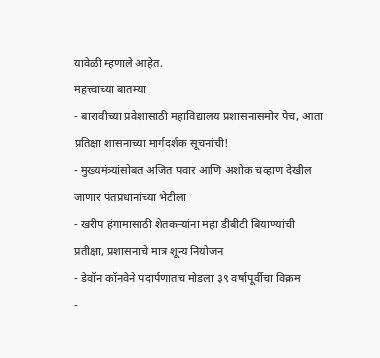यावेळी म्हणाले आहेत.
महत्त्वाच्या बातम्या
- बारावीच्या प्रवेशासाठी महाविद्यालय प्रशासनासमोर पेच, आता प्रतिक्षा शासनाच्या मार्गदर्शक सूचनांची!
- मुख्यमंत्र्यांसोबत अजित पवार आणि अशोक चव्हाण देखील जाणार पंतप्रधानांच्या भेटीला
- खरीप हंगामासाठी शेतकऱ्यांना महा डीबीटी बियाण्यांची प्रतीक्षा, प्रशासनाचे मात्र शून्य नियोजन
- डेवॉन कॉनवेने पदार्पणातच मोडला ३९ वर्षापूर्वीचा विक्रम
-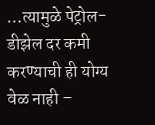…त्यामुळे पेट्रोल-डीझेल दर कमी करण्याची ही योग्य वेळ नाही –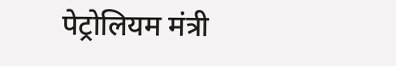पेट्रोलियम मंत्री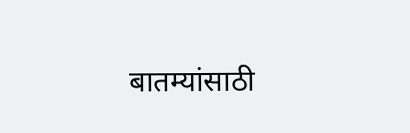बातम्यांसाठी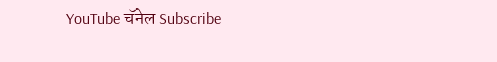YouTube चॅनेल Subscribe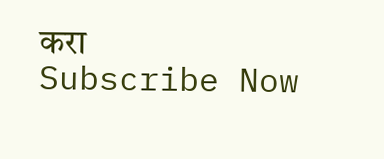करा
Subscribe Now